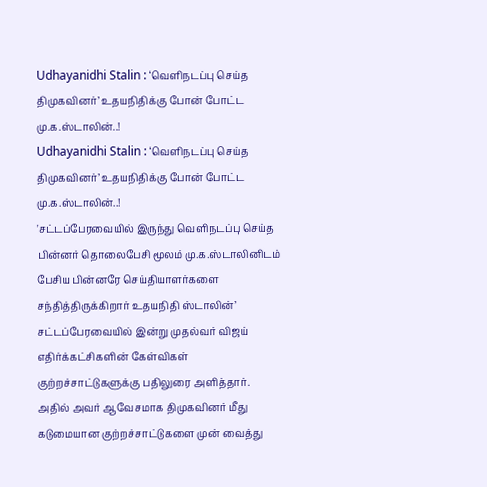Udhayanidhi Stalin : ‘வெளிநடப்பு செய்த திமுகவினர்’ உதயநிதிக்கு போன் போட்ட மு.க.ஸ்டாலின்..!
Udhayanidhi Stalin : ‘வெளிநடப்பு செய்த திமுகவினர்’ உதயநிதிக்கு போன் போட்ட மு.க.ஸ்டாலின்..!
'சட்டப்பேரவையில் இருந்து வெளிநடப்பு செய்த பின்னர் தொலைபேசி மூலம் மு.க.ஸ்டாலினிடம் பேசிய பின்னரே செய்தியாளர்களை சந்தித்திருக்கிறார் உதயநிதி ஸ்டாலின்’
சட்டப்பேரவையில் இன்று முதல்வர் விஜய் எதிர்க்கட்சிகளின் கேள்விகள் குற்றச்சாட்டுகளுக்கு பதிலுரை அளித்தார். அதில் அவர் ஆவேசமாக திமுகவினர் மீது கடுமையான குற்றச்சாட்டுகளை முன் வைத்து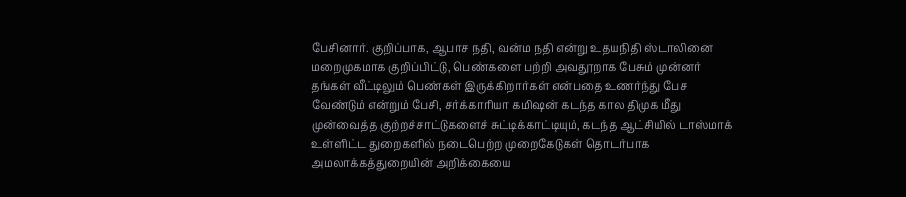பேசினார். குறிப்பாக, ஆபாச நதி, வன்ம நதி என்று உதயநிதி ஸ்டாலினை மறைமுகமாக குறிப்பிட்டு, பெண்களை பற்றி அவதூறாக பேசும் முன்னர் தங்கள் வீட்டிலும் பெண்கள் இருக்கிறார்கள் என்பதை உணர்ந்து பேச வேண்டும் என்றும் பேசி, சர்க்காரியா கமிஷன் கடந்த கால திமுக மீது முன்வைத்த குற்றச்சாட்டுகளைச் சுட்டிக்காட்டியும், கடந்த ஆட்சியில் டாஸ்மாக் உள்ளிட்ட துறைகளில் நடைபெற்ற முறைகேடுகள் தொடர்பாக அமலாக்கத்துறையின் அறிக்கையை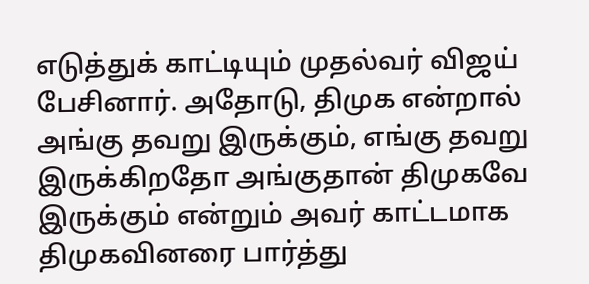எடுத்துக் காட்டியும் முதல்வர் விஜய் பேசினார். அதோடு, திமுக என்றால் அங்கு தவறு இருக்கும், எங்கு தவறு இருக்கிறதோ அங்குதான் திமுகவே இருக்கும் என்றும் அவர் காட்டமாக திமுகவினரை பார்த்து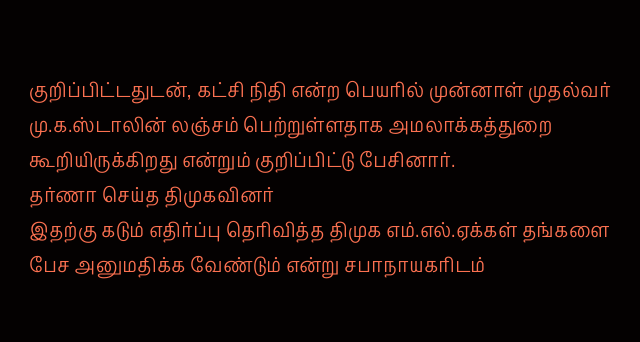குறிப்பிட்டதுடன், கட்சி நிதி என்ற பெயரில் முன்னாள் முதல்வர் மு.க.ஸ்டாலின் லஞ்சம் பெற்றுள்ளதாக அமலாக்கத்துறை கூறியிருக்கிறது என்றும் குறிப்பிட்டு பேசினார்.
தர்ணா செய்த திமுகவினர்
இதற்கு கடும் எதிர்ப்பு தெரிவித்த திமுக எம்.எல்.ஏக்கள் தங்களை பேச அனுமதிக்க வேண்டும் என்று சபாநாயகரிடம்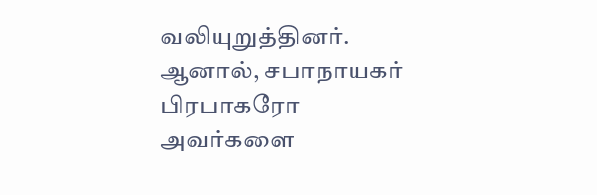வலியுறுத்தினர். ஆனால், சபாநாயகர் பிரபாகரோ அவர்களை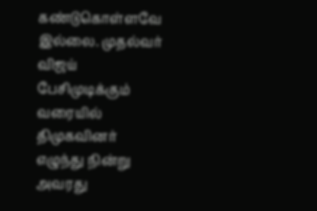கண்டுகொள்ளவே இல்லை. முதல்வர் விஜய் பேசிமுடிக்கும் வரையில் திமுகவினர் எழுந்து நின்று அவரது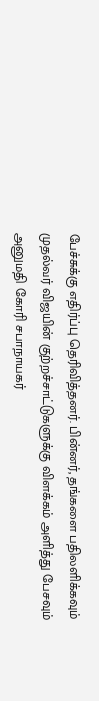பேச்சுக்கு எதிர்ப்பு தெரிவித்தனர். பின்னர், தங்களை பதிலளிக்கவும் முதல்வர் விஜயின் குற்றச்சாட்டுகளுக்கு விளக்கம் அளித்து பேசவும் அனுமதி கோரி சபாநாயகர்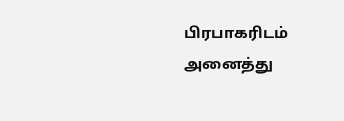பிரபாகரிடம் அனைத்து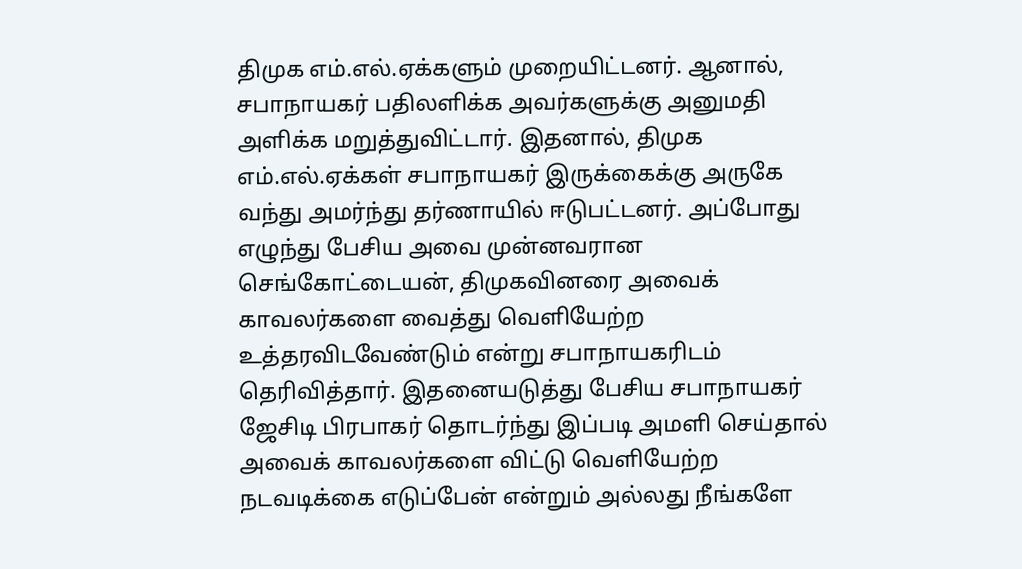திமுக எம்.எல்.ஏக்களும் முறையிட்டனர். ஆனால், சபாநாயகர் பதிலளிக்க அவர்களுக்கு அனுமதி அளிக்க மறுத்துவிட்டார். இதனால், திமுக எம்.எல்.ஏக்கள் சபாநாயகர் இருக்கைக்கு அருகே வந்து அமர்ந்து தர்ணாயில் ஈடுபட்டனர். அப்போது எழுந்து பேசிய அவை முன்னவரான செங்கோட்டையன், திமுகவினரை அவைக் காவலர்களை வைத்து வெளியேற்ற உத்தரவிடவேண்டும் என்று சபாநாயகரிடம் தெரிவித்தார். இதனையடுத்து பேசிய சபாநாயகர் ஜேசிடி பிரபாகர் தொடர்ந்து இப்படி அமளி செய்தால் அவைக் காவலர்களை விட்டு வெளியேற்ற நடவடிக்கை எடுப்பேன் என்றும் அல்லது நீங்களே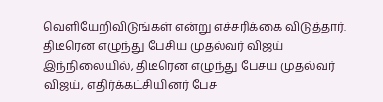வெளியேறிவிடுங்கள் என்று எச்சரிக்கை விடுத்தார்.
திடீரென எழுந்து பேசிய முதல்வர் விஜய்
இந்நிலையில், திடீரென எழுந்து பேசய முதல்வர் விஜய், எதிர்க்கட்சியினர் பேச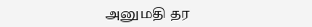அனுமதி தர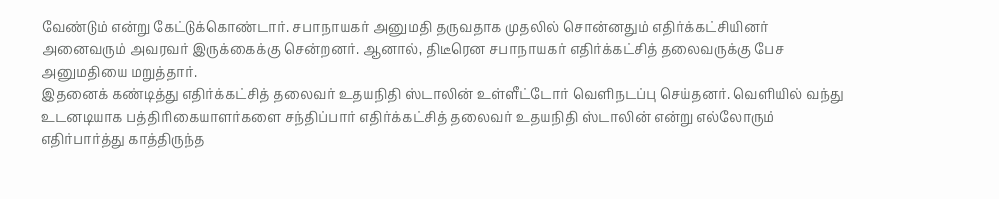வேண்டும் என்று கேட்டுக்கொண்டார். சபாநாயகர் அனுமதி தருவதாக முதலில் சொன்னதும் எதிர்க்கட்சியினர் அனைவரும் அவரவர் இருக்கைக்கு சென்றனர். ஆனால், திடீரென சபாநாயகர் எதிர்க்கட்சித் தலைவருக்கு பேச அனுமதியை மறுத்தார்.
இதனைக் கண்டித்து எதிர்க்கட்சித் தலைவர் உதயநிதி ஸ்டாலின் உள்ளீட்டோர் வெளிநடப்பு செய்தனர். வெளியில் வந்து உடனடியாக பத்திரிகையாளர்களை சந்திப்பார் எதிர்க்கட்சித் தலைவர் உதயநிதி ஸ்டாலின் என்று எல்லோரும் எதிர்பார்த்து காத்திருந்த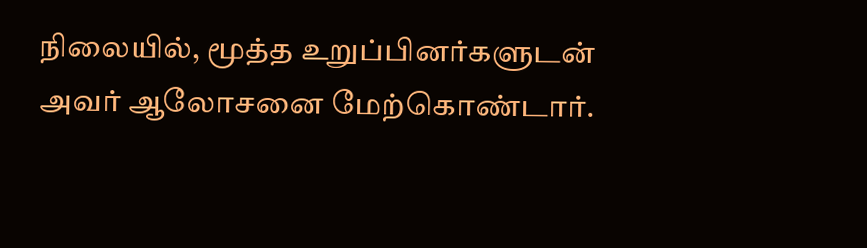நிலையில், மூத்த உறுப்பினர்களுடன் அவர் ஆலோசனை மேற்கொண்டார்.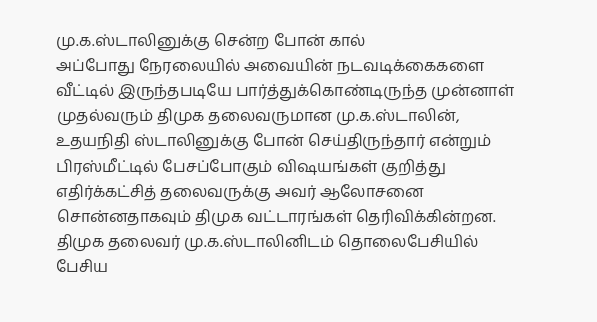மு.க.ஸ்டாலினுக்கு சென்ற போன் கால்
அப்போது நேரலையில் அவையின் நடவடிக்கைகளை வீட்டில் இருந்தபடியே பார்த்துக்கொண்டிருந்த முன்னாள் முதல்வரும் திமுக தலைவருமான மு.க.ஸ்டாலின், உதயநிதி ஸ்டாலினுக்கு போன் செய்திருந்தார் என்றும் பிரஸ்மீட்டில் பேசப்போகும் விஷயங்கள் குறித்து எதிர்க்கட்சித் தலைவருக்கு அவர் ஆலோசனை சொன்னதாகவும் திமுக வட்டாரங்கள் தெரிவிக்கின்றன. திமுக தலைவர் மு.க.ஸ்டாலினிடம் தொலைபேசியில் பேசிய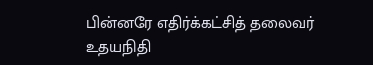பின்னரே எதிர்க்கட்சித் தலைவர் உதயநிதி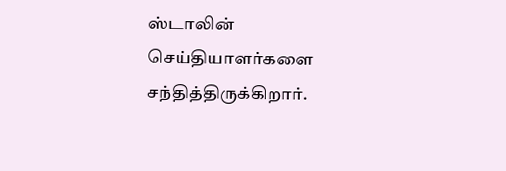ஸ்டாலின் செய்தியாளர்களை சந்தித்திருக்கிறார்.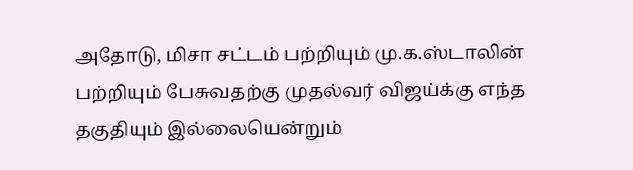அதோடு, மிசா சட்டம் பற்றியும் மு.க.ஸ்டாலின் பற்றியும் பேசுவதற்கு முதல்வர் விஜய்க்கு எந்த தகுதியும் இல்லையென்றும்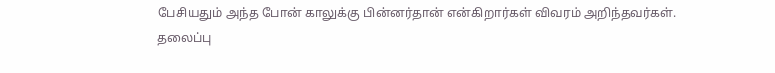பேசியதும் அந்த போன் காலுக்கு பின்னர்தான் என்கிறார்கள் விவரம் அறிந்தவர்கள்.
தலைப்பு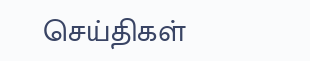செய்திகள்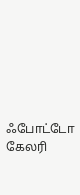ஃபோட்டோ கேலரி